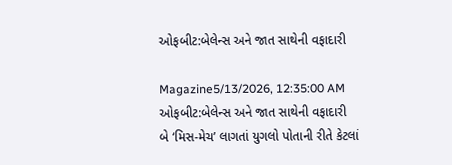ઓફબીટ:બેલેન્સ અને જાત સાથેની વફાદારી

Magazine5/13/2026, 12:35:00 AM
ઓફબીટ:બેલેન્સ અને જાત સાથેની વફાદારી
બે ‘મિસ-મેચ’ લાગતાં યુગલો પોતાની રીતે કેટલાં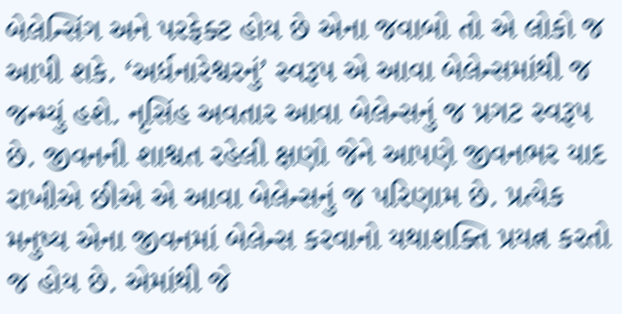બેલેન્સિંગ અને પરફેક્ટ હોય છે એના જવાબો તો એ લોકો જ આપી શકે. ‘અર્ધનારેશ્વરનું’ સ્વરૂપ એ આવા બેલેન્સમાંથી જ જન્મ્યું હશે. નૃસિંહ અવતાર આવા બેલેન્સનું જ પ્રગટ સ્વરૂપ છે. જીવનની શાશ્વત રહેલી ક્ષણો જેને આપણે જીવનભર યાદ રાખીએ છીએ એ આવા બેલેન્સનું જ પરિણામ છે. પ્રત્યેક મનુષ્ય એના જીવનમાં બેલેન્સ કરવાનો યથાશક્તિ પ્રયત્ન કરતો જ હોય છે. એમાંથી જે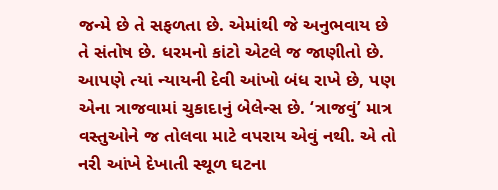જન્મે છે તે સફળતા છે. એમાંથી જે અનુભવાય છે તે સંતોષ છે. ધરમનો કાંટો એટલે જ જાણીતો છે. આપણે ત્યાં ન્યાયની દેવી આંખો બંધ રાખે છે, પણ એના ત્રાજવામાં ચુકાદાનું બેલેન્સ છે. ‘ત્રાજવું’ માત્ર વસ્તુઓને જ તોલવા માટે વપરાય એવું નથી. એ તો નરી આંખે દેખાતી સ્થૂળ ઘટના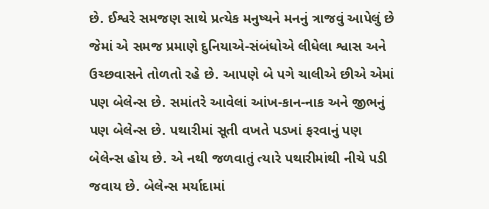છે. ઈશ્વરે સમજણ સાથે પ્રત્યેક મનુષ્યને મનનું ત્રાજવું આપેલું છે જેમાં એ સમજ પ્રમાણે દુનિયાએ-સંબંધોએ લીધેલા શ્વાસ અને ઉચ્છવાસને તોળતો રહે છે. આપણે બે પગે ચાલીએ છીએ એમાં પણ બેલેન્સ છે. સમાંતરે આવેલાં આંખ-કાન-નાક અને જીભનું પણ બેલેન્સ છે. પથારીમાં સૂતી વખતે પડખાં ફરવાનું પણ બેલેન્સ હોય છે. એ નથી જળવાતું ત્યારે પથારીમાંથી નીચે પડી જવાય છે. બેલેન્સ મર્યાદામાં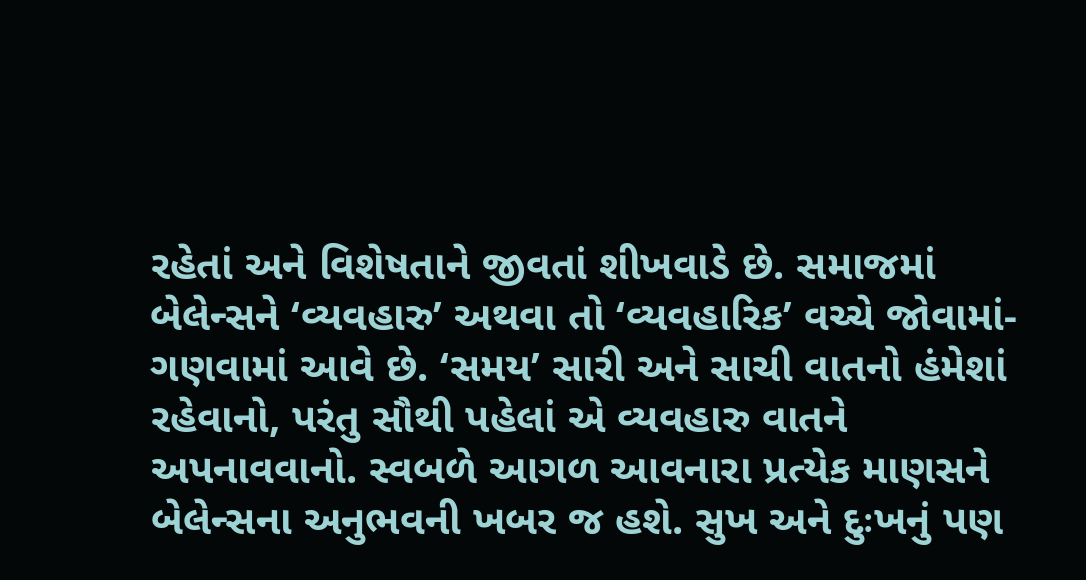રહેતાં અને વિશેષતાને જીવતાં શીખવાડે છે. સમાજમાં બેલેન્સને ‘વ્યવહારુ’ અથવા તો ‘વ્યવહારિક’ વચ્ચે જોવામાં-ગણવામાં આવે છે. ‘સમય’ સારી અને સાચી વાતનો હંમેશાં રહેવાનો, પરંતુ સૌથી પહેલાં એ વ્યવહારુ વાતને અપનાવવાનો. સ્વબળે આગળ આવનારા પ્રત્યેક માણસને બેલેન્સના અનુભવની ખબર જ હશે. સુખ અને દુઃખનું પણ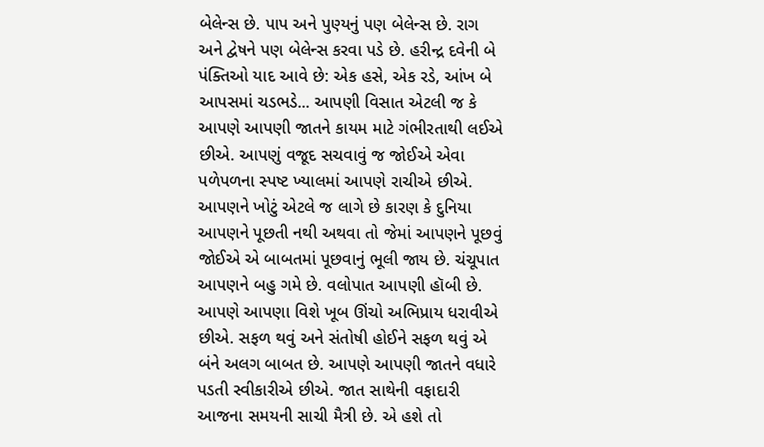બેલેન્સ છે. પાપ અને પુણ્યનું પણ બેલેન્સ છે. રાગ અને દ્વેષને પણ બેલેન્સ કરવા પડે છે. હરીન્દ્ર દવેની બે પંક્તિઓ યાદ આવે છે: એક હસે, એક રડે, આંખ બે આપસમાં ચડભડે... આપણી વિસાત એટલી જ કે આપણે આપણી જાતને કાયમ માટે ગંભીરતાથી લઈએ છીએ. આપણું વજૂદ સચવાવું જ જોઈએ એવા પળેપળના સ્પષ્ટ ખ્યાલમાં આપણે રાચીએ છીએ. આપણને ખોટું એટલે જ લાગે છે કારણ કે દુનિયા આપણને પૂછતી નથી અથવા તો જેમાં આપણને પૂછવું જોઈએ એ બાબતમાં પૂછવાનું ભૂલી જાય છે. ચંચૂપાત આપણને બહુ ગમે છે. વલોપાત આપણી હૉબી છે. આપણે આપણા વિશે ખૂબ ઊંચો અભિપ્રાય ધરાવીએ છીએ. સફળ થવું અને સંતોષી હોઈને સફળ થવું એ બંને અલગ બાબત છે. આપણે આપણી જાતને વધારે પડતી સ્વીકારીએ છીએ. જાત સાથેની વફાદારી આજના સમયની સાચી મૈત્રી છે. એ હશે તો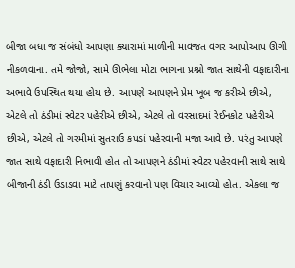બીજા બધા જ સંબંધો આપણા ક્યારામાં માળીની માવજત વગર આપોઆપ ઊગી નીકળવાના. તમે જોજો, સામે ઊભેલા મોટા ભાગના પ્રશ્નો જાત સાથેની વફાદારીના અભાવે ઉપસ્થિત થયા હોય છે. આપણે આપણને પ્રેમ ખૂબ જ કરીએ છીએ, એટલે તો ઠંડીમાં સ્વેટર પહેરીએ છીએ, એટલે તો વરસાદમાં રેઈનકોટ પહેરીએ છીએ, એટલે તો ગરમીમાં સુતરાઉ કપડાં પહેરવાની મજા આવે છે. પરંતુ આપણે જાત સાથે વફાદારી નિભાવી હોત તો આપણને ઠંડીમાં સ્વેટર પહેરવાની સાથે સાથે બીજાની ઠંડી ઉડાડવા માટે તાપણું કરવાનો પણ વિચાર આવ્યો હોત. એકલા જ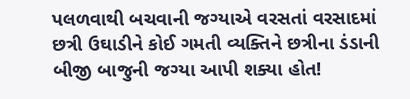પલળવાથી બચવાની જગ્યાએ વરસતાં વરસાદમાં છત્રી ઉઘાડીને કોઈ ગમતી વ્યક્તિને છત્રીના ડંડાની બીજી બાજુની જગ્યા આપી શક્યા હોત!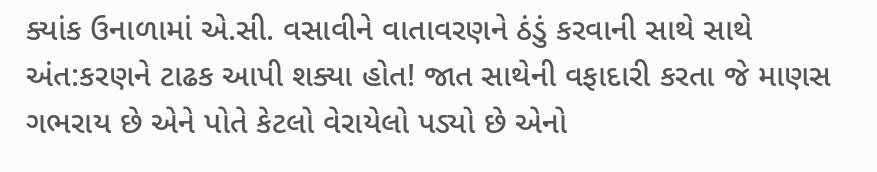ક્યાંક ઉનાળામાં એ.સી. વસાવીને વાતાવરણને ઠંડું કરવાની સાથે સાથે અંત:કરણને ટાઢક આપી શક્યા હોત! જાત સાથેની વફાદારી કરતા જે માણસ ગભરાય છે એને પોતે કેટલો વેરાયેલો પડ્યો છે એનો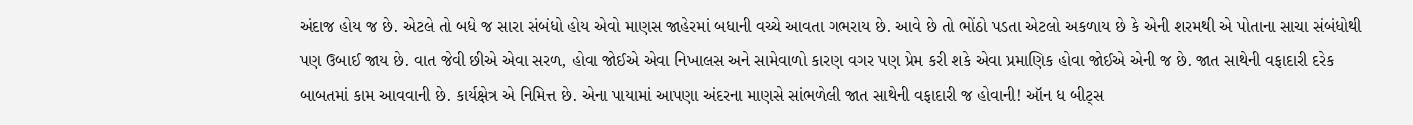અંદાજ હોય જ છે. એટલે તો બધે જ સારા સંબંધો હોય એવો માણસ જાહેરમાં બધાની વચ્ચે આવતા ગભરાય છે. આવે છે તો ભોંઠો પડતા એટલો અકળાય છે કે એની શરમથી એ પોતાના સાચા સંબંધોથી પણ ઉબાઈ જાય છે. વાત જેવી છીએ એવા સરળ, હોવા જોઈએ એવા નિખાલસ અને સામેવાળો કારણ વગર પણ પ્રેમ કરી શકે એવા પ્રમાણિક હોવા જોઈએ એની જ છે. જાત સાથેની વફાદારી દરેક બાબતમાં કામ આવવાની છે. કાર્યક્ષેત્ર એ નિમિત્ત છે. એના પાયામાં આપણા અંદરના માણસે સાંભળેલી જાત સાથેની વફાદારી જ હોવાની! ઑન ધ બીટ્સ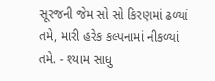સૂરજની જેમ સો સો કિરણમાં ઢળ્યાં તમે, મારી હરેક કલ્પનામાં નીકળ્યાં તમે. - શ્યામ સાધુ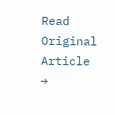Read Original Article →